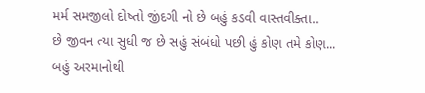મર્મ સમજીલો દોષ્તો જીંદગી નો છે બહું કડવી વાસ્તવીક્તા..
છે જીવન ત્યા સુધી જ છે સહું સંબંધો પછી હું કોણ તમે કોણ...
બહું અરમાનોથી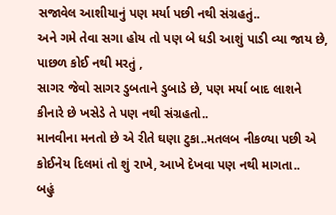સજાવેલ આશીયાનું પણ મર્યા પછી નથી સંગ્રહતું..
અને ગમે તેવા સગા હોય તો પણ બે ધડી આશું પાડી વ્યા જાય છે, પાછળ કોઈ નથી મરતું ,
સાગર જેવો સાગર ડુબતાને ડુબાડે છે, પણ મર્યા બાદ લાશને કીનારે છે ખસેડે તે પણ નથી સંગ્રહતો..
માનવીના મનતો છે એ રીતે ઘણા ટુકા..મતલબ નીકળ્યા પછી એ કોઈનેય દિલમાં તો શું રાખે, આખે દેખવા પણ નથી માગતા..
બહું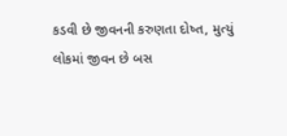કડવી છે જીવનની કરુણતા દોષ્ત, મુત્યું લોકમાં જીવન છે બસ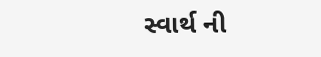સ્વાર્થ ની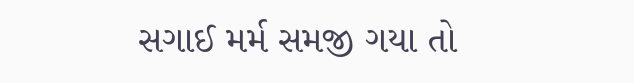સગાઈ મર્મ સમજી ગયા તો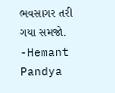ભવસાગર તરી ગયા સમજો.
-Hemant Pandya